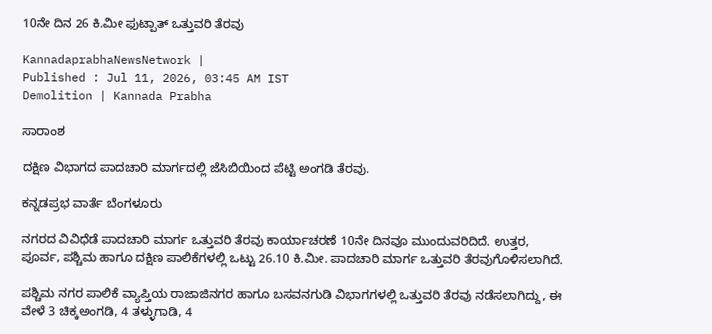10ನೇ ದಿನ 26 ಕಿ.ಮೀ ಫುಟ್ಪಾತ್‌ ಒತ್ತುವರಿ ತೆರವು

KannadaprabhaNewsNetwork |
Published : Jul 11, 2026, 03:45 AM IST
Demolition | Kannada Prabha

ಸಾರಾಂಶ

ದಕ್ಷಿಣ ವಿಭಾಗದ ಪಾದಚಾರಿ ಮಾರ್ಗದಲ್ಲಿ ಜೆಸಿಬಿಯಿಂದ ಪೆಟ್ಟಿ ಅಂಗಡಿ ತೆರವು.

ಕನ್ನಡಪ್ರಭ ವಾರ್ತೆ ಬೆಂಗಳೂರು

ನಗರದ ವಿವಿಧೆಡೆ ಪಾದಚಾರಿ ಮಾರ್ಗ ಒತ್ತುವರಿ ತೆರವು ಕಾರ್ಯಾಚರಣೆ 10ನೇ ದಿನವೂ ಮುಂದುವರಿದಿದೆ. ಉತ್ತರ, ಪೂರ್ವ, ಪಶ್ಚಿಮ ಹಾಗೂ ದಕ್ಷಿಣ ಪಾಲಿಕೆಗಳಲ್ಲಿ ಒಟ್ಟು 26.10 ಕಿ.ಮೀ. ಪಾದಚಾರಿ ಮಾರ್ಗ ಒತ್ತುವರಿ ತೆರವುಗೊಳಿಸಲಾಗಿದೆ.

ಪಶ್ಚಿಮ ನಗರ ಪಾಲಿಕೆ ವ್ಯಾಪ್ತಿಯ ರಾಜಾಜಿನಗರ ಹಾಗೂ ಬಸವನಗುಡಿ ವಿಭಾಗಗಳಲ್ಲಿ ಒತ್ತುವರಿ ತೆರವು ನಡೆಸಲಾಗಿದ್ದು, ಈ ವೇಳೆ 3 ಚಿಕ್ಕಅಂಗಡಿ, 4 ತಳ್ಳುಗಾಡಿ, 4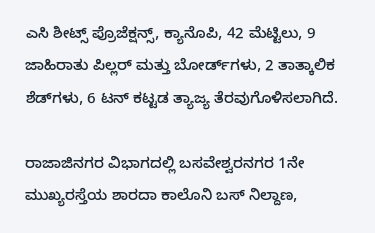ಎಸಿ ಶೀಟ್ಸ್ ಪ್ರೊಜೆಕ್ಷನ್ಸ್, ಕ್ಯಾನೊಪಿ, 42 ಮೆಟ್ಟಿಲು, 9 ಜಾಹಿರಾತು ಪಿಲ್ಲರ್‌ ಮತ್ತು ಬೋರ್ಡ್‌ಗಳು, 2 ತಾತ್ಕಾಲಿಕ ಶೆಡ್‌ಗಳು, 6 ಟನ್‌ ಕಟ್ಟಡ ತ್ಯಾಜ್ಯ ತೆರವುಗೊಳಿಸಲಾಗಿದೆ.

ರಾಜಾಜಿನಗರ ವಿಭಾಗದಲ್ಲಿ ಬಸವೇಶ್ವರನಗರ 1ನೇ ಮುಖ್ಯರಸ್ತೆಯ ಶಾರದಾ ಕಾಲೊನಿ ಬಸ್‌ ನಿಲ್ದಾಣ,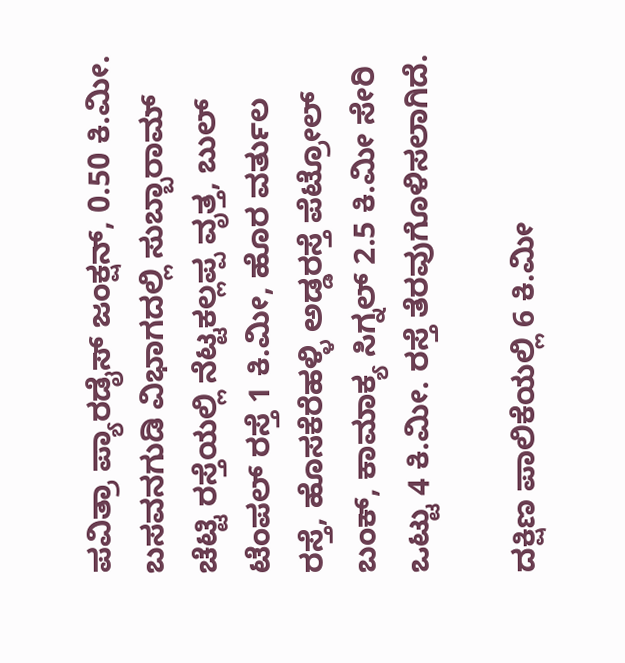ಪವಿತ್ರಾ ಪ್ಯಾರಡೈಸ್‌ ಜಂಕ್ಷನ್‌, 0.50 ಕಿ.ಮೀ. ಬಸವನಗುಡಿ ವಿಭಾಗದಲ್ಲಿ ಸುಬ್ಬಾರಾಮ್‌ ಚೆಟ್ಟಿ ರಸ್ತೆಯಲ್ಲಿ ನೆಟ್ಟಕಲ್ಲಪ್ಪ ವೃತ್ತ, ಬುಲ್‌ ಟೆಂಪಲ್ ರಸ್ತೆ 1 ಕಿ.ಮೀ, ಹೊರ ವರ್ತುಲ ರಸ್ತೆ, ಹೊಸಕೆರೆಹಳ್ಳಿ ಅಡ್ಡರಸ್ತೆ ಪೆಟ್ರೋಲ್‌ ಬಂಕ್‌, ಕಾಮಾಕ್ಯ ಸಿಗ್ನಲ್‌ 2.5 ಕಿ.ಮೀ ಸೇರಿ ಒಟ್ಟು 4 ಕಿ.ಮೀ. ರಸ್ತೆ ತೆರವುಗೊಳಿಸಲಾಗಿದೆ.

ದಕ್ಷಿಣ ಪಾಲಿಕೆಯಲ್ಲಿ 6 ಕಿ.ಮೀ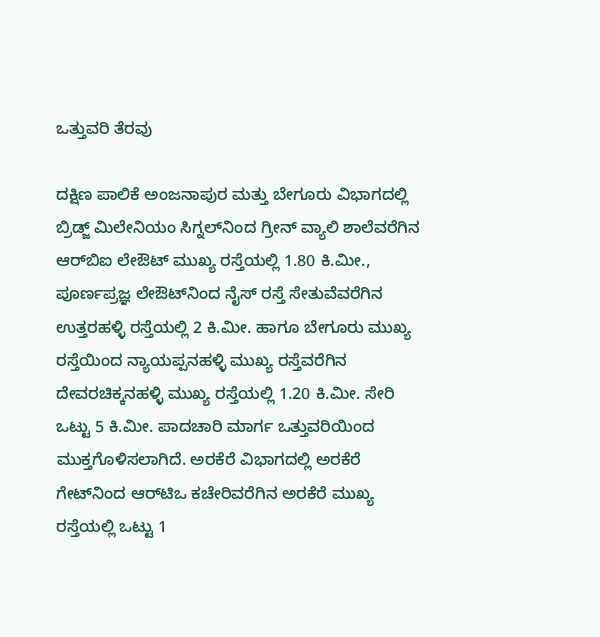ಒತ್ತುವರಿ ತೆರವು

ದಕ್ಷಿಣ ಪಾಲಿಕೆ ಅಂಜನಾಪುರ ಮತ್ತು ಬೇಗೂರು ವಿಭಾಗದಲ್ಲಿ ಬ್ರಿಡ್ಜ್ ಮಿಲೇನಿಯಂ ಸಿಗ್ನಲ್‌ನಿಂದ ಗ್ರೀನ್ ವ್ಯಾಲಿ ಶಾಲೆವರೆಗಿನ ಆರ್‌ಬಿಐ ಲೇಔಟ್ ಮುಖ್ಯ ರಸ್ತೆಯಲ್ಲಿ 1.80 ಕಿ.ಮೀ., ಪೂರ್ಣಪ್ರಜ್ಞ ಲೇಔಟ್‌ನಿಂದ ನೈಸ್ ರಸ್ತೆ ಸೇತುವೆವರೆಗಿನ ಉತ್ತರಹಳ್ಳಿ ರಸ್ತೆಯಲ್ಲಿ 2 ಕಿ.ಮೀ. ಹಾಗೂ ಬೇಗೂರು ಮುಖ್ಯ ರಸ್ತೆಯಿಂದ ನ್ಯಾಯಪ್ಪನಹಳ್ಳಿ ಮುಖ್ಯ ರಸ್ತೆವರೆಗಿನ ದೇವರಚಿಕ್ಕನಹಳ್ಳಿ ಮುಖ್ಯ ರಸ್ತೆಯಲ್ಲಿ 1.20 ಕಿ.ಮೀ. ಸೇರಿ ಒಟ್ಟು 5 ಕಿ.ಮೀ. ಪಾದಚಾರಿ ಮಾರ್ಗ ಒತ್ತುವರಿಯಿಂದ ಮುಕ್ತಗೊಳಿಸಲಾಗಿದೆ. ಅರಕೆರೆ ವಿಭಾಗದಲ್ಲಿ ಅರಕೆರೆ ಗೇಟ್‌ನಿಂದ ಆ‌ರ್‌ಟಿಒ ಕಚೇರಿವರೆಗಿನ ಅರಕೆರೆ ಮುಖ್ಯ ರಸ್ತೆಯಲ್ಲಿ ಒಟ್ಟು 1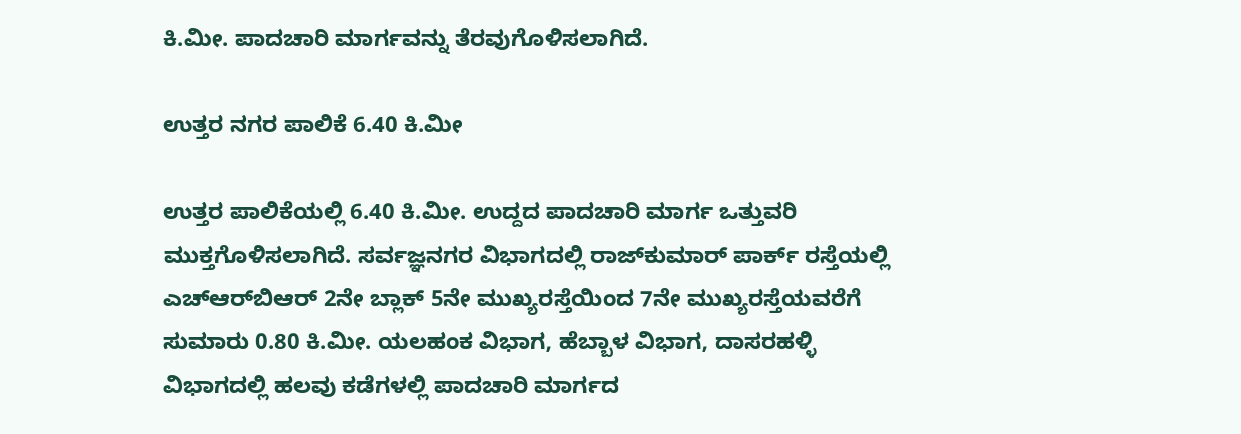ಕಿ.ಮೀ. ಪಾದಚಾರಿ ಮಾರ್ಗವನ್ನು ತೆರವುಗೊಳಿಸಲಾಗಿದೆ.

ಉತ್ತರ ನಗರ ಪಾಲಿಕೆ 6.40 ಕಿ.ಮೀ

ಉತ್ತರ ಪಾಲಿಕೆಯಲ್ಲಿ 6.40 ಕಿ.ಮೀ. ಉದ್ದದ ಪಾದಚಾರಿ ಮಾರ್ಗ ಒತ್ತುವರಿ ಮುಕ್ತಗೊಳಿಸಲಾಗಿದೆ. ಸರ್ವಜ್ಞನಗರ ವಿಭಾಗದಲ್ಲಿ ರಾಜ್‌ಕುಮಾರ್ ಪಾರ್ಕ್ ರಸ್ತೆಯಲ್ಲಿ ಎಚ್‌ಆರ್‌ಬಿಆರ್ 2ನೇ ಬ್ಲಾಕ್ 5ನೇ ಮುಖ್ಯರಸ್ತೆಯಿಂದ 7ನೇ ಮುಖ್ಯರಸ್ತೆಯವರೆಗೆ ಸುಮಾರು 0.80 ಕಿ.ಮೀ. ಯಲಹಂಕ ವಿಭಾಗ, ಹೆಬ್ಬಾಳ ವಿಭಾಗ, ದಾಸರಹಳ್ಳಿ ವಿಭಾಗದಲ್ಲಿ ಹಲವು ಕಡೆಗಳಲ್ಲಿ ಪಾದಚಾರಿ ಮಾರ್ಗದ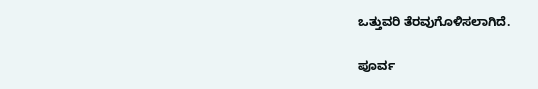ಒತ್ತುವರಿ ತೆರವುಗೊಳಿಸಲಾಗಿದೆ.

ಪೂರ್ವ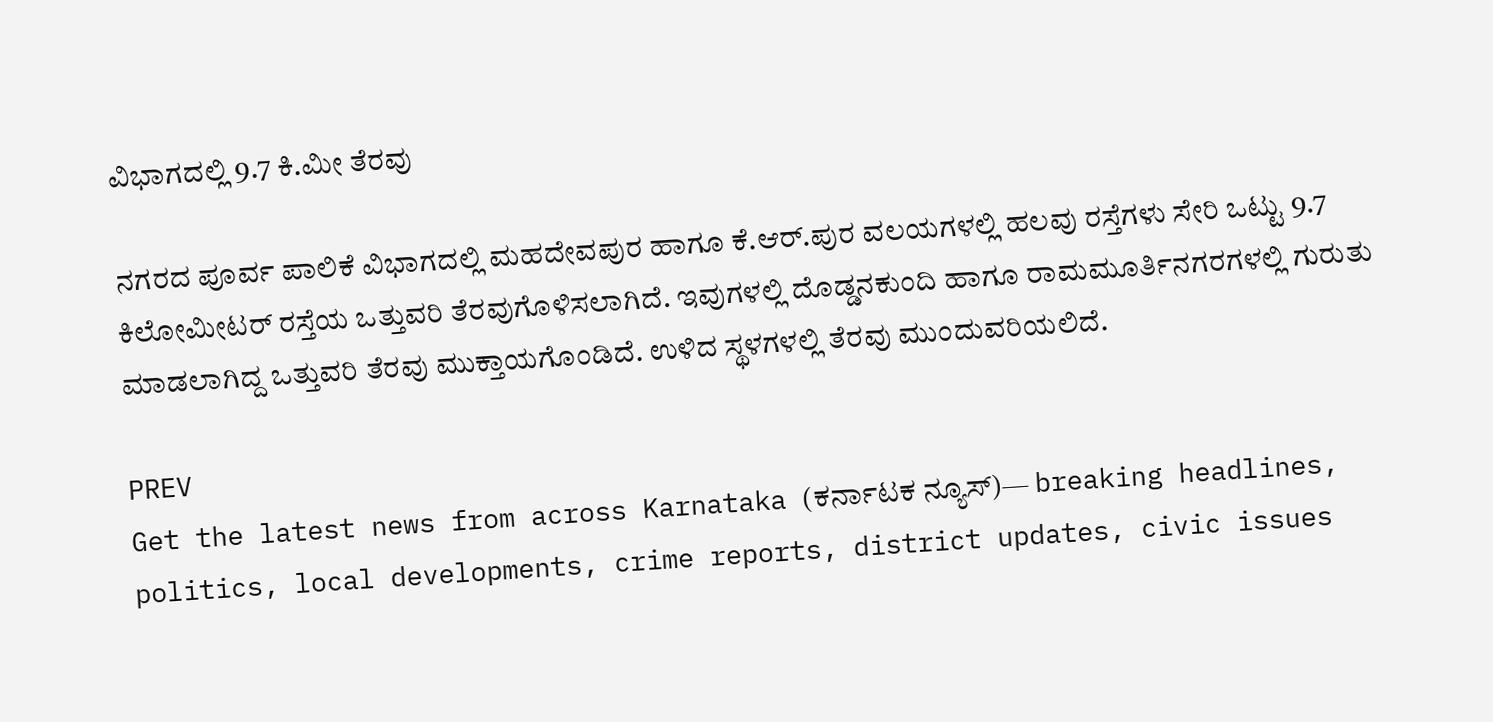ವಿಭಾಗದಲ್ಲಿ 9.7 ಕಿ.ಮೀ ತೆರವು

ನಗರದ ಪೂರ್ವ ಪಾಲಿಕೆ ವಿಭಾಗದಲ್ಲಿ ಮಹದೇವಪುರ ಹಾಗೂ ಕೆ.ಆರ್.ಪುರ ವಲಯಗಳಲ್ಲಿ ಹಲವು ರಸ್ತೆಗಳು ಸೇರಿ ಒಟ್ಟು 9.7 ಕಿಲೋಮೀಟರ್ ರಸ್ತೆಯ ಒತ್ತುವರಿ ತೆರವುಗೊಳಿಸಲಾಗಿದೆ. ಇವುಗಳಲ್ಲಿ ದೊಡ್ಡನಕುಂದಿ ಹಾಗೂ ರಾಮಮೂರ್ತಿನಗರಗಳಲ್ಲಿ ಗುರುತು ಮಾಡಲಾಗಿದ್ದ ಒತ್ತುವರಿ ತೆರವು ಮುಕ್ತಾಯಗೊಂಡಿದೆ. ಉಳಿದ ಸ್ಥಳಗಳಲ್ಲಿ ತೆರವು ಮುಂದುವರಿಯಲಿದೆ.

PREV
Get the latest news from across Karnataka (ಕರ್ನಾಟಕ ನ್ಯೂಸ್)— breaking headlines, politics, local developments, crime reports, district updates, civic issues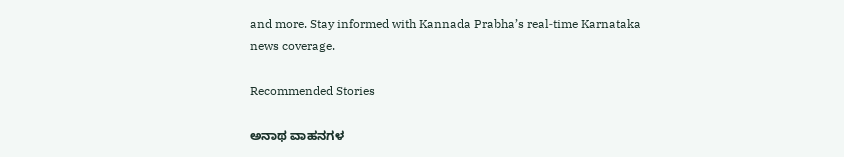and more. Stay informed with Kannada Prabha’s real‑time Karnataka news coverage.

Recommended Stories

ಅನಾಥ ವಾಹನಗಳ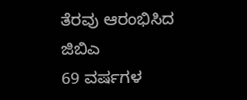ತೆರವು ಆರಂಭಿಸಿದ ಜಿಬಿಎ
69 ವರ್ಷಗಳ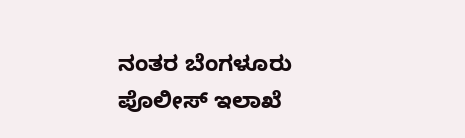ನಂತರ ಬೆಂಗಳೂರು ಪೊಲೀಸ್ ಇಲಾಖೆ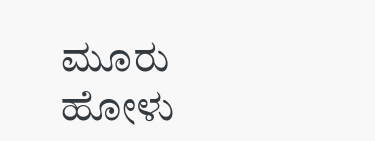ಮೂರು ಹೋಳು